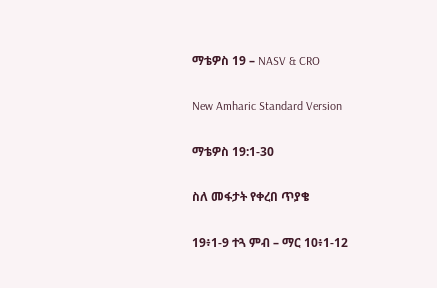ማቴዎስ 19 – NASV & CRO

New Amharic Standard Version

ማቴዎስ 19:1-30

ስለ መፋታት የቀረበ ጥያቄ

19፥1-9 ተጓ ምብ – ማር 10፥1-12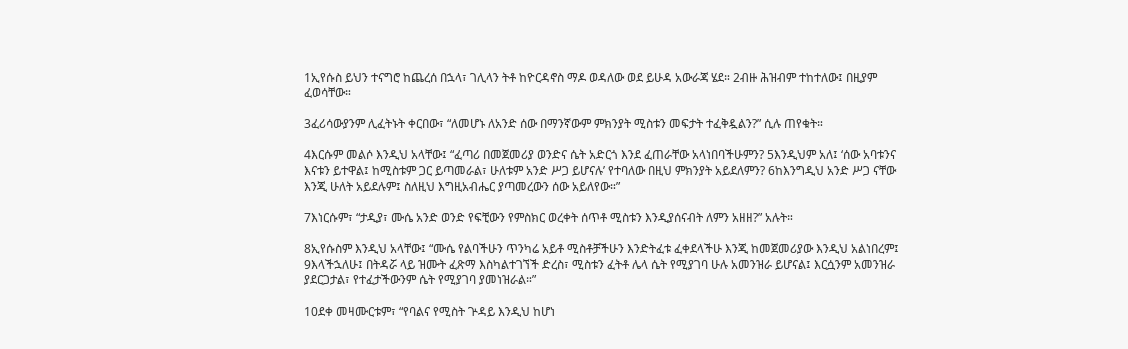1ኢየሱስ ይህን ተናግሮ ከጨረሰ በኋላ፣ ገሊላን ትቶ ከዮርዳኖስ ማዶ ወዳለው ወደ ይሁዳ አውራጃ ሄደ። 2ብዙ ሕዝብም ተከተለው፤ በዚያም ፈወሳቸው።

3ፈሪሳውያንም ሊፈትኑት ቀርበው፣ “ለመሆኑ ለአንድ ሰው በማንኛውም ምክንያት ሚስቱን መፍታት ተፈቅዷልን?” ሲሉ ጠየቁት።

4እርሱም መልሶ እንዲህ አላቸው፤ “ፈጣሪ በመጀመሪያ ወንድና ሴት አድርጎ እንደ ፈጠራቸው አላነበባችሁምን? 5እንዲህም አለ፤ ‘ሰው አባቱንና እናቱን ይተዋል፤ ከሚስቱም ጋር ይጣመራል፣ ሁለቱም አንድ ሥጋ ይሆናሉ’ የተባለው በዚህ ምክንያት አይደለምን? 6ከእንግዲህ አንድ ሥጋ ናቸው እንጂ ሁለት አይደሉም፤ ስለዚህ እግዚአብሔር ያጣመረውን ሰው አይለየው።”

7እነርሱም፣ “ታዲያ፣ ሙሴ አንድ ወንድ የፍቺውን የምስክር ወረቀት ሰጥቶ ሚስቱን እንዲያሰናብት ለምን አዘዘ?” አሉት።

8ኢየሱስም እንዲህ አላቸው፤ “ሙሴ የልባችሁን ጥንካሬ አይቶ ሚስቶቻችሁን እንድትፈቱ ፈቀደላችሁ እንጂ ከመጀመሪያው እንዲህ አልነበረም፤ 9እላችኋለሁ፤ በትዳሯ ላይ ዝሙት ፈጽማ እስካልተገኘች ድረስ፣ ሚስቱን ፈትቶ ሌላ ሴት የሚያገባ ሁሉ አመንዝራ ይሆናል፤ እርሷንም አመንዝራ ያደርጋታል፣ የተፈታችውንም ሴት የሚያገባ ያመነዝራል።”

10ደቀ መዛሙርቱም፣ “የባልና የሚስት ጕዳይ እንዲህ ከሆነ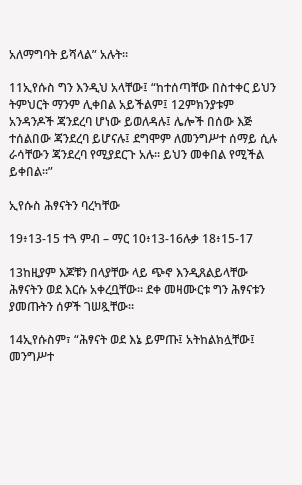አለማግባት ይሻላል” አሉት።

11ኢየሱስ ግን እንዲህ አላቸው፤ “ከተሰጣቸው በስተቀር ይህን ትምህርት ማንም ሊቀበል አይችልም፤ 12ምክንያቱም አንዳንዶች ጃንደረባ ሆነው ይወለዳሉ፤ ሌሎች በሰው እጅ ተሰልበው ጃንደረባ ይሆናሉ፤ ደግሞም ለመንግሥተ ሰማይ ሲሉ ራሳቸውን ጃንደረባ የሚያደርጉ አሉ። ይህን መቀበል የሚችል ይቀበል።”

ኢየሱስ ሕፃናትን ባረካቸው

19፥13-15 ተጓ ምብ – ማር 10፥13-16ሉቃ 18፥15-17

13ከዚያም እጆቹን በላያቸው ላይ ጭኖ እንዲጸልይላቸው ሕፃናትን ወደ እርሱ አቀረቧቸው። ደቀ መዛሙርቱ ግን ሕፃናቱን ያመጡትን ሰዎች ገሠጿቸው።

14ኢየሱስም፣ “ሕፃናት ወደ እኔ ይምጡ፤ አትከልክሏቸው፤ መንግሥተ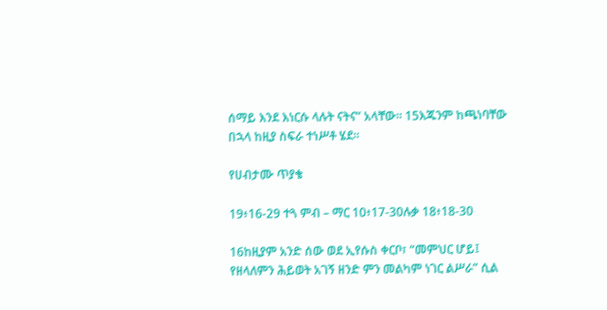ሰማይ እንደ እነርሱ ላሉት ናትና” አላቸው። 15እጁንም ከጫነባቸው በኋላ ከዚያ ስፍራ ተነሥቶ ሄደ።

የሀብታሙ ጥያቄ

19፥16-29 ተጓ ምብ – ማር 10፥17-30ሉቃ 18፥18-30

16ከዚያም አንድ ሰው ወደ ኢየሱስ ቀርቦ፣ “መምህር ሆይ፤ የዘላለምን ሕይወት አገኝ ዘንድ ምን መልካም ነገር ልሥራ” ሲል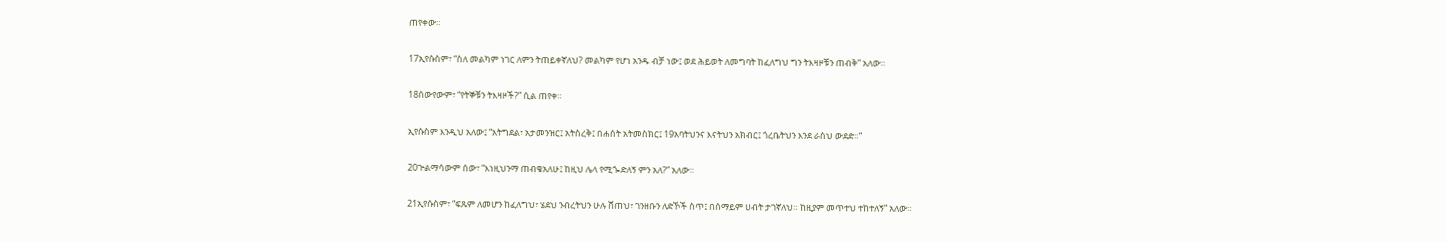ጠየቀው።

17ኢየሱስም፣ “ስለ መልካም ነገር ለምን ትጠይቀኛለህ? መልካም የሆነ አንዱ ብቻ ነው፤ ወደ ሕይወት ለመግባት ከፈለግህ ግን ትእዛዞቹን ጠብቅ” አለው።

18ሰውየውም፣ “የትኞቹን ትእዛዞች?” ሲል ጠየቀ።

ኢየሱስም እንዲህ አለው፤ “አትግደል፣ አታመንዝር፤ አትስረቅ፤ በሐሰት አትመስክር፤ 19አባትህንና እናትህን አክብር፤ ጎረቤትህን እንደ ራስህ ውደድ።”

20ጕልማሳውም ሰው፣ “እነዚህንማ ጠብቄአለሁ፤ ከዚህ ሌላ የሚጐድለኝ ምን አለ?” አለው።

21ኢየሱስም፣ “ፍጹም ለመሆን ከፈለግህ፣ ሄደህ ንብረትህን ሁሉ ሸጠህ፣ ገንዘቡን ለድኾች ስጥ፤ በሰማይም ሀብት ታገኛለህ። ከዚያም መጥተህ ተከተለኝ” አለው።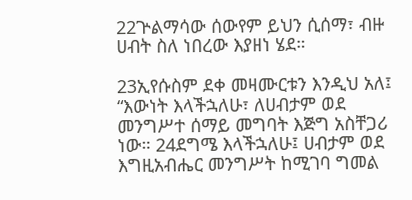22ጕልማሳው ሰውየም ይህን ሲሰማ፣ ብዙ ሀብት ስለ ነበረው እያዘነ ሄደ።

23ኢየሱስም ደቀ መዛሙርቱን እንዲህ አለ፤ “እውነት እላችኋለሁ፣ ለሀብታም ወደ መንግሥተ ሰማይ መግባት እጅግ አስቸጋሪ ነው። 24ደግሜ እላችኋለሁ፤ ሀብታም ወደ እግዚአብሔር መንግሥት ከሚገባ ግመል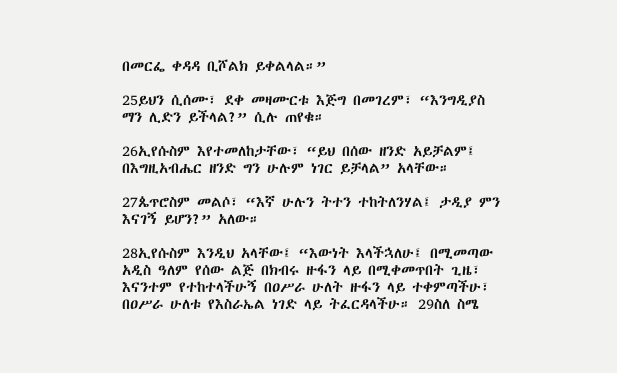በመርፌ ቀዳዳ ቢሾልክ ይቀልላል።”

25ይህን ሲሰሙ፣ ደቀ መዛሙርቱ እጅግ በመገረም፣ “እንግዲያስ ማን ሊድን ይችላል?” ሲሉ ጠየቁ።

26ኢየሱስም እየተመለከታቸው፣ “ይህ በሰው ዘንድ አይቻልም፤ በእግዚአብሔር ዘንድ ግን ሁሉም ነገር ይቻላል” አላቸው።

27ጴጥሮስም መልሶ፣ “እኛ ሁሉን ትተን ተከትለንሃል፤ ታዲያ ምን እናገኝ ይሆን?” አለው።

28ኢየሱስም እንዲህ አላቸው፤ “እውነት እላችኋለሁ፤ በሚመጣው አዲስ ዓለም የሰው ልጅ በክብሩ ዙፋን ላይ በሚቀመጥበት ጊዜ፣ እናንተም የተከተላችሁኝ በዐሥራ ሁለት ዙፋን ላይ ተቀምጣችሁ፣ በዐሥራ ሁለቱ የእስራኤል ነገድ ላይ ትፈርዳላችሁ። 29ስለ ስሜ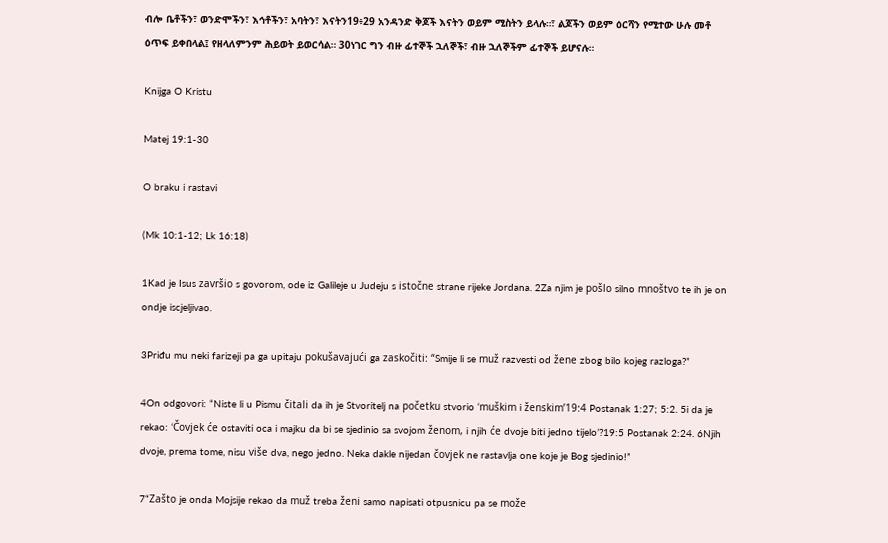ብሎ ቤቶችን፣ ወንድሞችን፣ እኅቶችን፣ አባትን፣ እናትን19፥29 አንዳንድ ቅጆች እናትን ወይም ሚስትን ይላሉ።፣ ልጆችን ወይም ዕርሻን የሚተው ሁሉ መቶ ዕጥፍ ይቀበላል፤ የዘላለምንም ሕይወት ይወርሳል። 30ነገር ግን ብዙ ፊተኞች ኋለኞች፣ ብዙ ኋለኞችም ፊተኞች ይሆናሉ።

Knijga O Kristu

Matej 19:1-30

O braku i rastavi

(Mk 10:1-12; Lk 16:18)

1Kad je Isus završio s govorom, ode iz Galileje u Judeju s istočne strane rijeke Jordana. 2Za njim je pošlo silno mnoštvo te ih je on ondje iscjeljivao.

3Priđu mu neki farizeji pa ga upitaju pokušavajući ga zaskočiti: “Smije li se muž razvesti od žene zbog bilo kojeg razloga?”

4On odgovori: “Niste li u Pismu čitali da ih je Stvoritelj na početku stvorio ‘muškim i ženskim’19:4 Postanak 1:27; 5:2. 5i da je rekao: ‘Čovjek će ostaviti oca i majku da bi se sjedinio sa svojom ženom, i njih će dvoje biti jedno tijelo’?19:5 Postanak 2:24. 6Njih dvoje, prema tome, nisu više dva, nego jedno. Neka dakle nijedan čovjek ne rastavlja one koje je Bog sjedinio!”

7“Zašto je onda Mojsije rekao da muž treba ženi samo napisati otpusnicu pa se može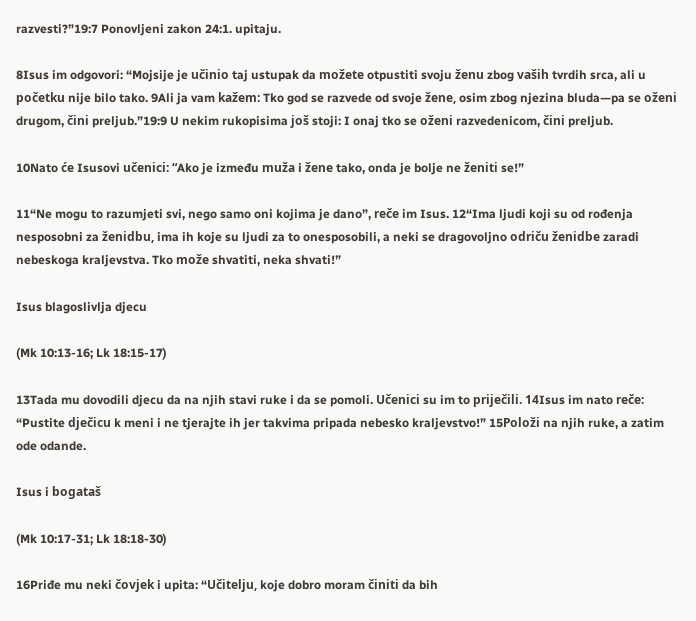razvesti?”19:7 Ponovljeni zakon 24:1. upitaju.

8Isus im odgovori: “Mojsije je učinio taj ustupak da možete otpustiti svoju ženu zbog vaših tvrdih srca, ali u početku nije bilo tako. 9Ali ja vam kažem: Tko god se razvede od svoje žene, osim zbog njezina bluda—pa se oženi drugom, čini preljub.”19:9 U nekim rukopisima još stoji: I onaj tko se oženi razvedenicom, čini preljub.

10Nato će Isusovi učenici: “Ako je između muža i žene tako, onda je bolje ne ženiti se!”

11“Ne mogu to razumjeti svi, nego samo oni kojima je dano”, reče im Isus. 12“Ima ljudi koji su od rođenja nesposobni za ženidbu, ima ih koje su ljudi za to onesposobili, a neki se dragovoljno odriču ženidbe zaradi nebeskoga kraljevstva. Tko može shvatiti, neka shvati!”

Isus blagoslivlja djecu

(Mk 10:13-16; Lk 18:15-17)

13Tada mu dovodili djecu da na njih stavi ruke i da se pomoli. Učenici su im to priječili. 14Isus im nato reče: “Pustite dječicu k meni i ne tjerajte ih jer takvima pripada nebesko kraljevstvo!” 15Položi na njih ruke, a zatim ode odande.

Isus i bogataš

(Mk 10:17-31; Lk 18:18-30)

16Priđe mu neki čovjek i upita: “Učitelju, koje dobro moram činiti da bih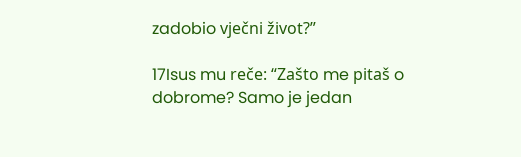zadobio vječni život?”

17Isus mu reče: “Zašto me pitaš o dobrome? Samo je jedan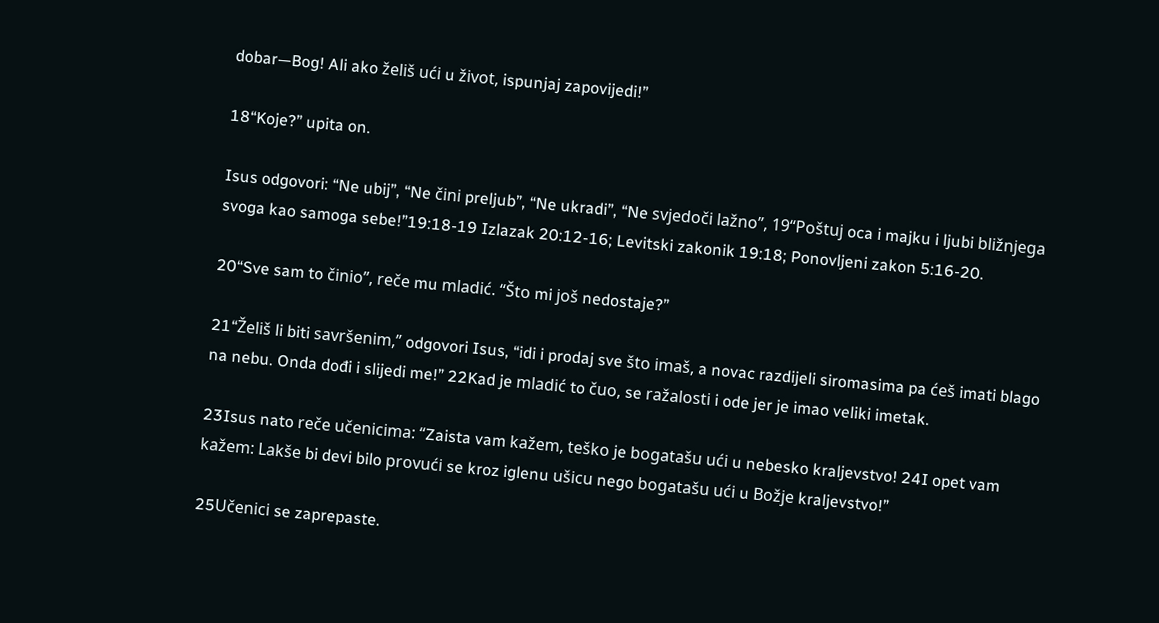dobar—Bog! Ali ako želiš ući u život, ispunjaj zapovijedi!”

18“Koje?” upita on.

Isus odgovori: “Ne ubij”, “Ne čini preljub”, “Ne ukradi”, “Ne svjedoči lažno”, 19“Poštuj oca i majku i ljubi bližnjega svoga kao samoga sebe!”19:18-19 Izlazak 20:12-16; Levitski zakonik 19:18; Ponovljeni zakon 5:16-20.

20“Sve sam to činio”, reče mu mladić. “Što mi još nedostaje?”

21“Želiš li biti savršenim,” odgovori Isus, “idi i prodaj sve što imaš, a novac razdijeli siromasima pa ćeš imati blago na nebu. Onda dođi i slijedi me!” 22Kad je mladić to čuo, se ražalosti i ode jer je imao veliki imetak.

23Isus nato reče učenicima: “Zaista vam kažem, teško je bogatašu ući u nebesko kraljevstvo! 24I opet vam kažem: Lakše bi devi bilo provući se kroz iglenu ušicu nego bogatašu ući u Božje kraljevstvo!”

25Učenici se zaprepaste.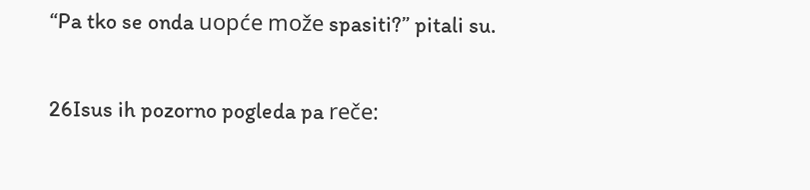“Pa tko se onda uopće može spasiti?” pitali su.

26Isus ih pozorno pogleda pa reče: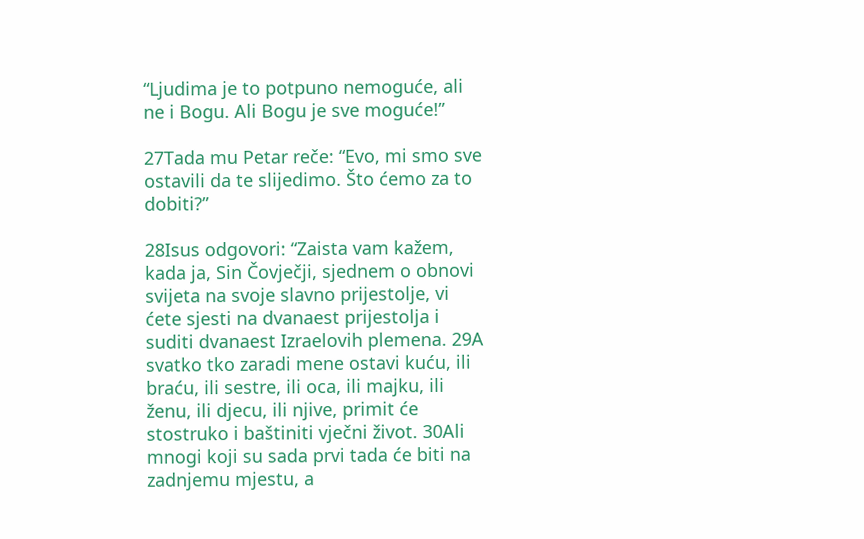“Ljudima je to potpuno nemoguće, ali ne i Bogu. Ali Bogu je sve moguće!”

27Tada mu Petar reče: “Evo, mi smo sve ostavili da te slijedimo. Što ćemo za to dobiti?”

28Isus odgovori: “Zaista vam kažem, kada ja, Sin Čovječji, sjednem o obnovi svijeta na svoje slavno prijestolje, vi ćete sjesti na dvanaest prijestolja i suditi dvanaest Izraelovih plemena. 29A svatko tko zaradi mene ostavi kuću, ili braću, ili sestre, ili oca, ili majku, ili ženu, ili djecu, ili njive, primit će stostruko i baštiniti vječni život. 30Ali mnogi koji su sada prvi tada će biti na zadnjemu mjestu, a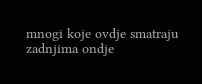mnogi koje ovdje smatraju zadnjima ondje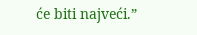će biti najveći.”